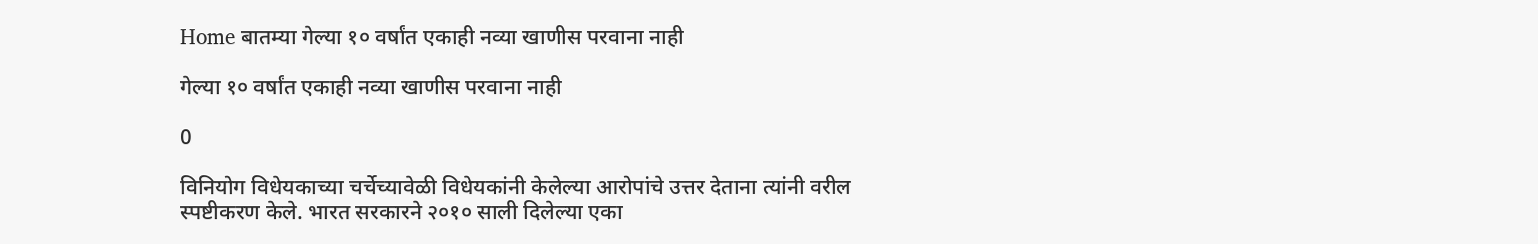Home बातम्या गेल्या १० वर्षांत एकाही नव्या खाणीस परवाना नाही

गेल्या १० वर्षांत एकाही नव्या खाणीस परवाना नाही

0

विनियोग विधेयकाच्या चर्चेच्यावेळी विधेयकांनी केलेल्या आरोपांचे उत्तर देताना त्यांनी वरील स्पष्टीकरण केले. भारत सरकारने २०१० साली दिलेल्या एका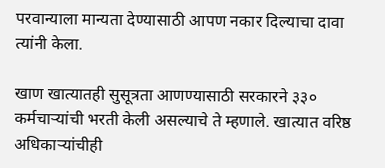परवान्याला मान्यता देण्यासाठी आपण नकार दिल्याचा दावा त्यांनी केला.

खाण खात्यातही सुसूत्रता आणण्यासाठी सरकारने ३३० कर्मचार्‍यांची भरती केली असल्याचे ते म्हणाले. खात्यात वरिष्ठ अधिकार्‍यांचीही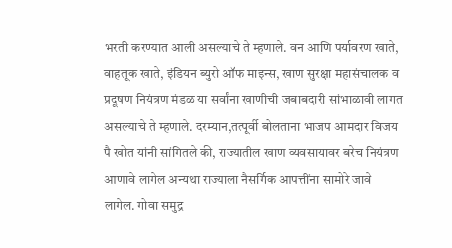भरती करण्यात आली असल्याचे ते म्हणाले. वन आणि पर्यावरण खाते, वाहतूक खाते, इंडियन ब्युरो ऑफ माइन्स, खाण सुरक्षा महासंचालक व प्रदूषण नियंत्रण मंडळ या सर्वांना खाणीची जबाबदारी सांभाळावी लागत असल्याचे ते म्हणाले. दरम्यान,तत्पूर्वी बोलताना भाजप आमदार विजय पै खोत यांनी सांगितले की, राज्यातील खाण व्यवसायावर बरेच नियंत्रण आणावे लागेल अन्यथा राज्याला नैसर्गिक आपत्तींना सामोरे जावे लागेल. गोवा समुद्र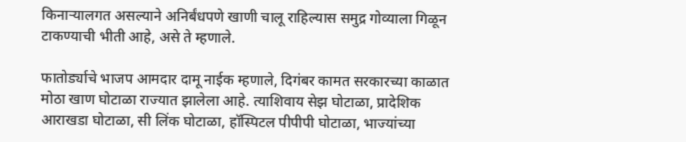किनार्‍यालगत असल्याने अनिर्बंधपणे खाणी चालू राहिल्यास समुद्र गोव्याला गिळून टाकण्याची भीती आहे, असे ते म्हणाले.

फातोर्ड्याचे भाजप आमदार दामू नाईक म्हणाले, दिगंबर कामत सरकारच्या काळात मोठा खाण घोटाळा राज्यात झालेला आहे. त्याशिवाय सेझ घोटाळा, प्रादेशिक आराखडा घोटाळा, सी लिंक घोटाळा, हॉस्पिटल पीपीपी घोटाळा, भाज्यांच्या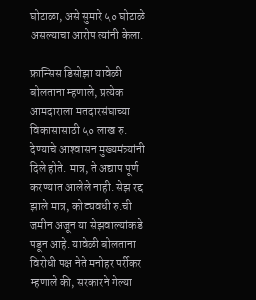घोटाळा, असे सुमारे ५० घोटाळे असल्याचा आरोप त्यांनी केला.

फ्रान्सिस डिसोझा यावेळी बोलताना म्हणाले, प्रत्येक आमदाराला मतदारसंघाच्या विकासासाठी ५० लाख रु. देण्याचे आश्‍वासन मुख्यमंत्र्यांनी दिले होते. मात्र, ते अद्याप पूर्ण करण्यात आलेले नाही. सेझ रद्द झाले मात्र, कोट्यवधी रु.ची जमीन अजून या सेझवाल्यांकडे पडून आहे. यावेळी बोलताना विरोधी पक्ष नेते मनोहर पर्रीकर म्हणाले की, सरकारने गेल्या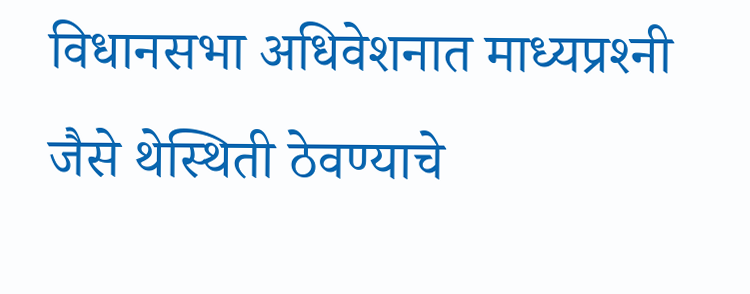विधानसभा अधिवेशनात माध्यप्रश्‍नी जैसे थेस्थिती ठेवण्याचे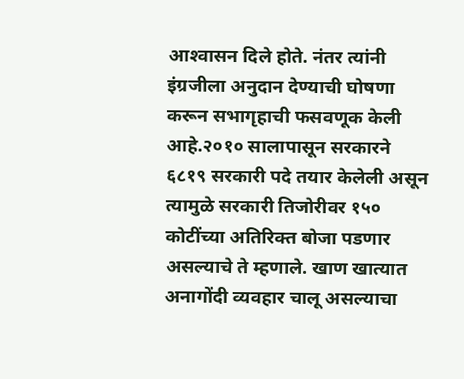आश्‍वासन दिले होते. नंतर त्यांनी इंग्रजीला अनुदान देण्याची घोषणा करून सभागृहाची फसवणूक केली आहे.२०१० सालापासून सरकारने ६८१९ सरकारी पदे तयार केलेली असून त्यामुळे सरकारी तिजोरीवर १५० कोटींच्या अतिरिक्त बोजा पडणार असल्याचे ते म्हणाले. खाण खात्यात अनागोंदी व्यवहार चालू असल्याचा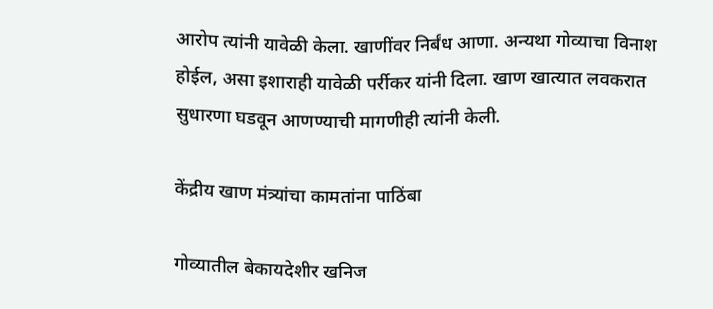आरोप त्यांनी यावेळी केला. खाणींवर निर्बंध आणा. अन्यथा गोव्याचा विनाश होईल, असा इशाराही यावेळी पर्रीकर यांनी दिला. खाण खात्यात लवकरात सुधारणा घडवून आणण्याची मागणीही त्यांनी केली.

केंद्रीय खाण मंत्र्यांचा कामतांना पाठिंबा

गोव्यातील बेकायदेशीर खनिज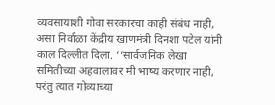व्यवसायाशी गोवा सरकारचा काही संबंध नाही, असा निर्वाळा केंद्रीय खाणमंत्री दिनशा पटेल यांनी काल दिल्लीत दिला. ‘‘सार्वजनिक लेखा समितीच्या अहवालावर मी भाष्य करणार नाही, परंतु त्यात गोव्याच्या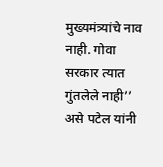मुख्यमंत्र्यांचे नाव नाही. गोवा सरकार त्यात गुंतलेले नाही’’ असे पटेल यांनी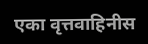एका वृत्तवाहिनीस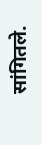सांगितले.